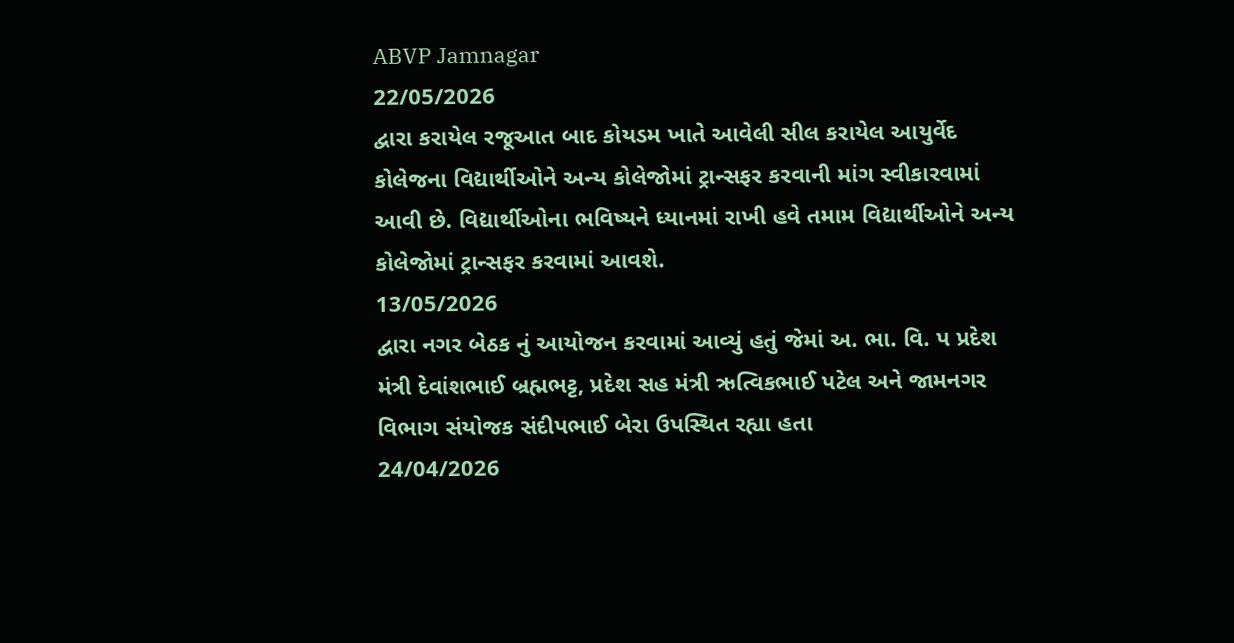ABVP Jamnagar
22/05/2026
દ્વારા કરાયેલ રજૂઆત બાદ કોયડમ ખાતે આવેલી સીલ કરાયેલ આયુર્વેદ કોલેજના વિદ્યાર્થીઓને અન્ય કોલેજોમાં ટ્રાન્સફર કરવાની માંગ સ્વીકારવામાં આવી છે. વિદ્યાર્થીઓના ભવિષ્યને ધ્યાનમાં રાખી હવે તમામ વિદ્યાર્થીઓને અન્ય કોલેજોમાં ટ્રાન્સફર કરવામાં આવશે.
13/05/2026
દ્વારા નગર બેઠક નું આયોજન કરવામાં આવ્યું હતું જેમાં અ. ભા. વિ. પ પ્રદેશ મંત્રી દેવાંશભાઈ બ્રહ્મભટ્ટ, પ્રદેશ સહ મંત્રી ઋત્વિકભાઈ પટેલ અને જામનગર વિભાગ સંયોજક સંદીપભાઈ બેરા ઉપસ્થિત રહ્યા હતા
24/04/2026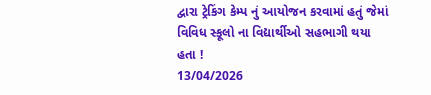દ્વારા ટ્રેકિંગ કેમ્પ નું આયોજન કરવામાં હતું જેમાં વિવિધ સ્કૂલો ના વિદ્યાર્થીઓ સહભાગી થયા હતા !
13/04/2026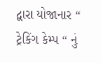દ્વારા યોજાનાર “ ટ્રેકિંગ કેમ્પ “ નું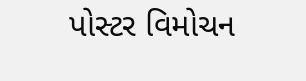પોસ્ટર વિમોચન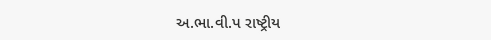અ.ભા.વી.પ રાષ્ટ્રીય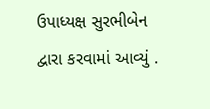ઉપાધ્યક્ષ સુરભીબેન દ્વારા કરવામાં આવ્યું .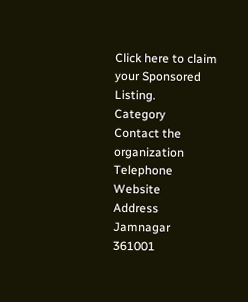Click here to claim your Sponsored Listing.
Category
Contact the organization
Telephone
Website
Address
Jamnagar
361001